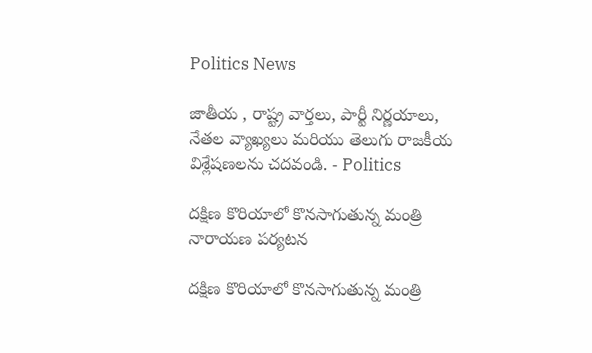Politics News

జాతీయ , రాష్ట్ర వార్తలు, పార్టీ నిర్ణయాలు, నేతల వ్యాఖ్యలు మరియు తెలుగు రాజకీయ విశ్లేషణలను చదవండి. - Politics

దక్షిణ కొరియాలో కొనసాగుతున్న మంత్రి నారాయణ పర్యటన

దక్షిణ కొరియాలో కొనసాగుతున్న మంత్రి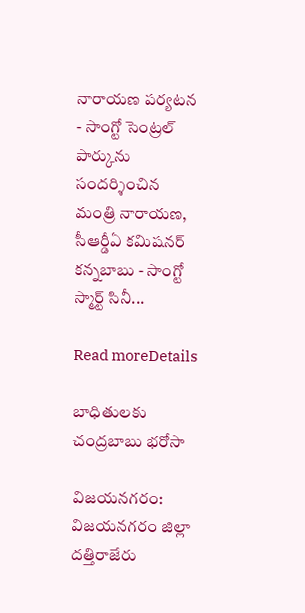నారాయణ పర్యటన - సాంగ్టో సెంట్రల్ పార్కును సందర్శించిన మంత్రి నారాయణ, సీఆర్డీఏ కమిషనర్ కన్నబాబు - సాంగ్టో స్మార్ట్ సినీ...

Read moreDetails

బాధితులకు చంద్రబాబు భరోసా

విజయనగరం: విజయనగరం జిల్లా దత్తిరాజేరు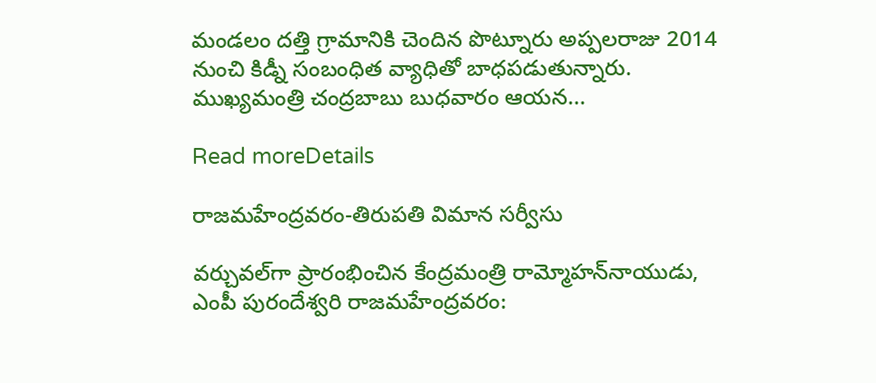మండలం దత్తి గ్రామానికి చెందిన పొట్నూరు అప్పలరాజు 2014 నుంచి కిడ్నీ సంబంధిత వ్యాధితో బాధపడుతున్నారు. ముఖ్యమంత్రి చంద్రబాబు బుధవారం ఆయన...

Read moreDetails

రాజమహేంద్రవరం-తిరుపతి విమాన సర్వీసు

వర్చువల్‌గా ప్రారంభించిన కేంద్రమంత్రి రామ్మోహన్‌నాయుడు, ఎంపీ పురందేశ్వరి రాజమహేంద్రవరం: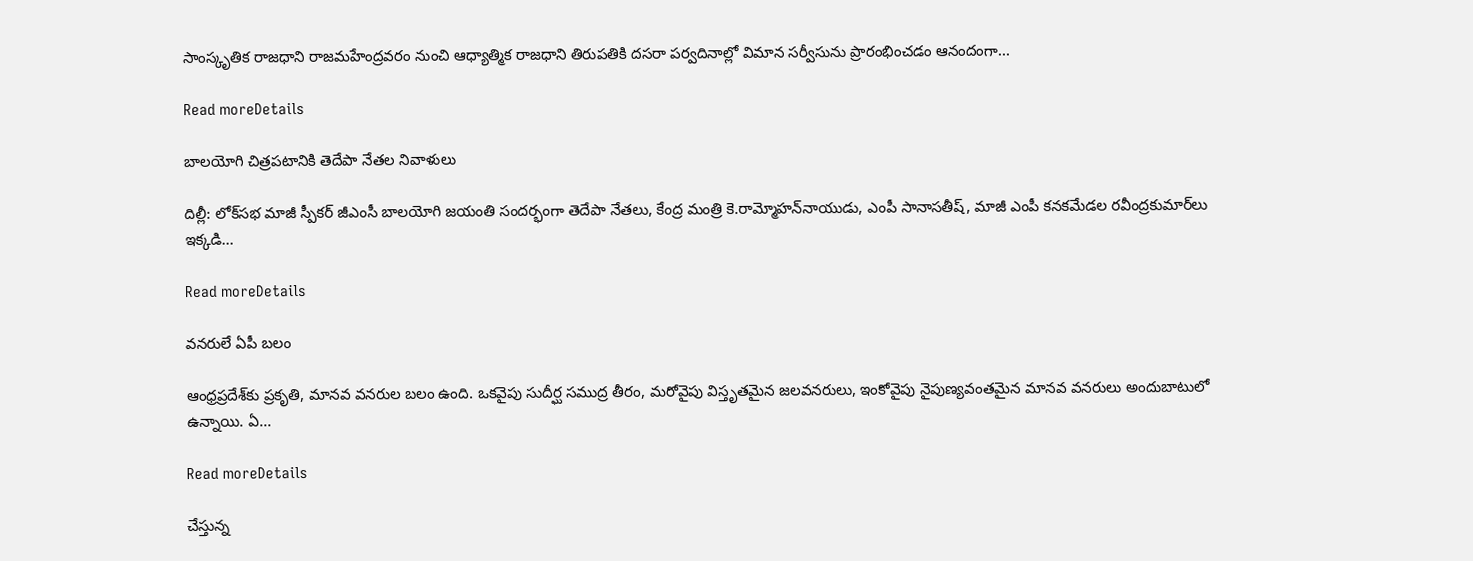సాంస్కృతిక రాజధాని రాజమహేంద్రవరం నుంచి ఆధ్యాత్మిక రాజధాని తిరుపతికి దసరా పర్వదినాల్లో విమాన సర్వీసును ప్రారంభించడం ఆనందంగా...

Read moreDetails

బాలయోగి చిత్రపటానికి తెదేపా నేతల నివాళులు

దిల్లీ: లోక్‌సభ మాజీ స్పీకర్‌ జీఎంసీ బాలయోగి జయంతి సందర్భంగా తెదేపా నేతలు, కేంద్ర మంత్రి కె.రామ్మోహన్‌నాయుడు, ఎంపీ సానాసతీష్, మాజీ ఎంపీ కనకమేడల రవీంద్రకుమార్‌లు ఇక్కడి...

Read moreDetails

వనరులే ఏపీ బలం

ఆంధ్రప్రదేశ్‌కు ప్రకృతి, మానవ వనరుల బలం ఉంది. ఒకవైపు సుదీర్ఘ సముద్ర తీరం, మరోవైపు విస్తృతమైన జలవనరులు, ఇంకోవైపు నైపుణ్యవంతమైన మానవ వనరులు అందుబాటులో ఉన్నాయి. ఏ...

Read moreDetails

చేస్తున్న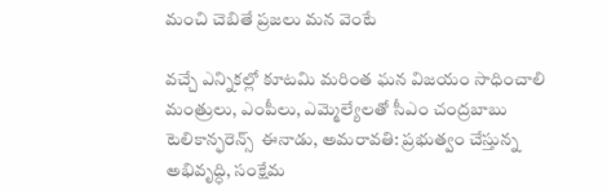మంచి చెబితే ప్రజలు మన వెంటే

వచ్చే ఎన్నికల్లో కూటమి మరింత ఘన విజయం సాధించాలి మంత్రులు, ఎంపీలు, ఎమ్మెల్యేలతో సీఎం చంద్రబాబు టెలికాన్ఫరెన్స్‌  ఈనాడు, అమరావతి: ప్రభుత్వం చేస్తున్న అభివృద్ధి, సంక్షేమ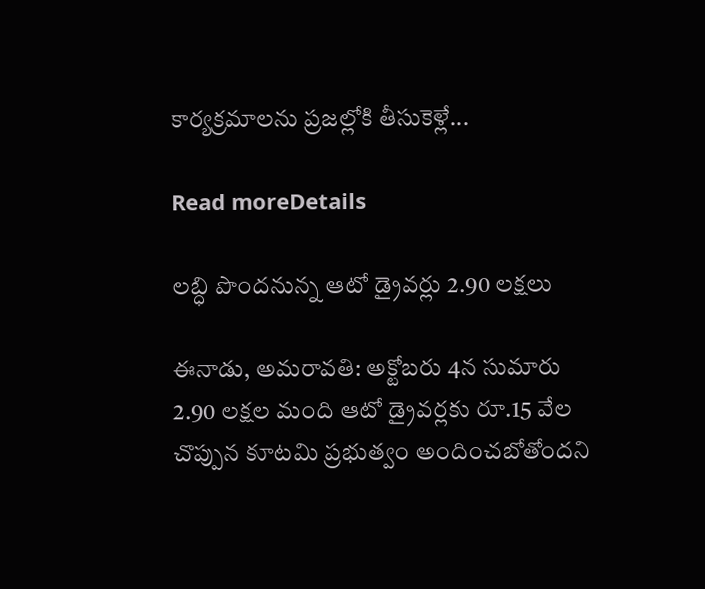కార్యక్రమాలను ప్రజల్లోకి తీసుకెళ్లే...

Read moreDetails

లబ్ధి పొందనున్న ఆటో డ్రైవర్లు 2.90 లక్షలు

ఈనాడు, అమరావతి: అక్టోబరు 4న సుమారు 2.90 లక్షల మంది ఆటో డ్రైవర్లకు రూ.15 వేల చొప్పున కూటమి ప్రభుత్వం అందించబోతోందని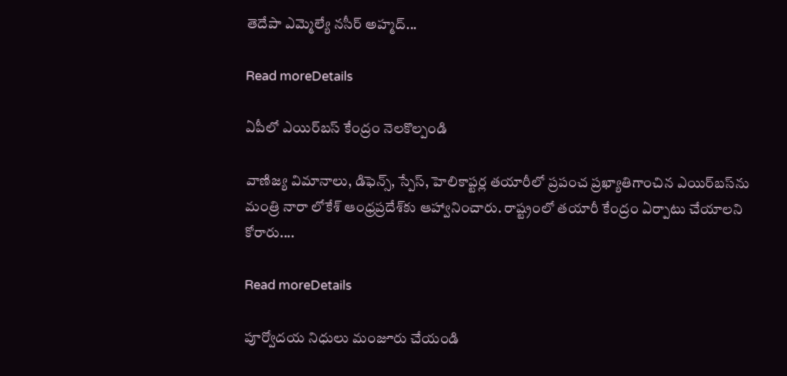తెదేపా ఎమ్మెల్యే నసీర్‌ అహ్మద్‌...

Read moreDetails

ఏపీలో ఎయిర్‌బస్‌ కేంద్రం నెలకొల్పండి

వాణిజ్య విమానాలు, డిఫెన్స్, స్పేస్, హెలికాప్టర్ల తయారీలో ప్రపంచ ప్రఖ్యాతిగాంచిన ఎయిర్‌బస్‌ను మంత్రి నారా లోకేశ్‌ ఆంధ్రప్రదేశ్‌కు ఆహ్వానించారు. రాష్ట్రంలో తయారీ కేంద్రం ఏర్పాటు చేయాలని కోరారు....

Read moreDetails

పూర్వోదయ నిధులు మంజూరు చేయండి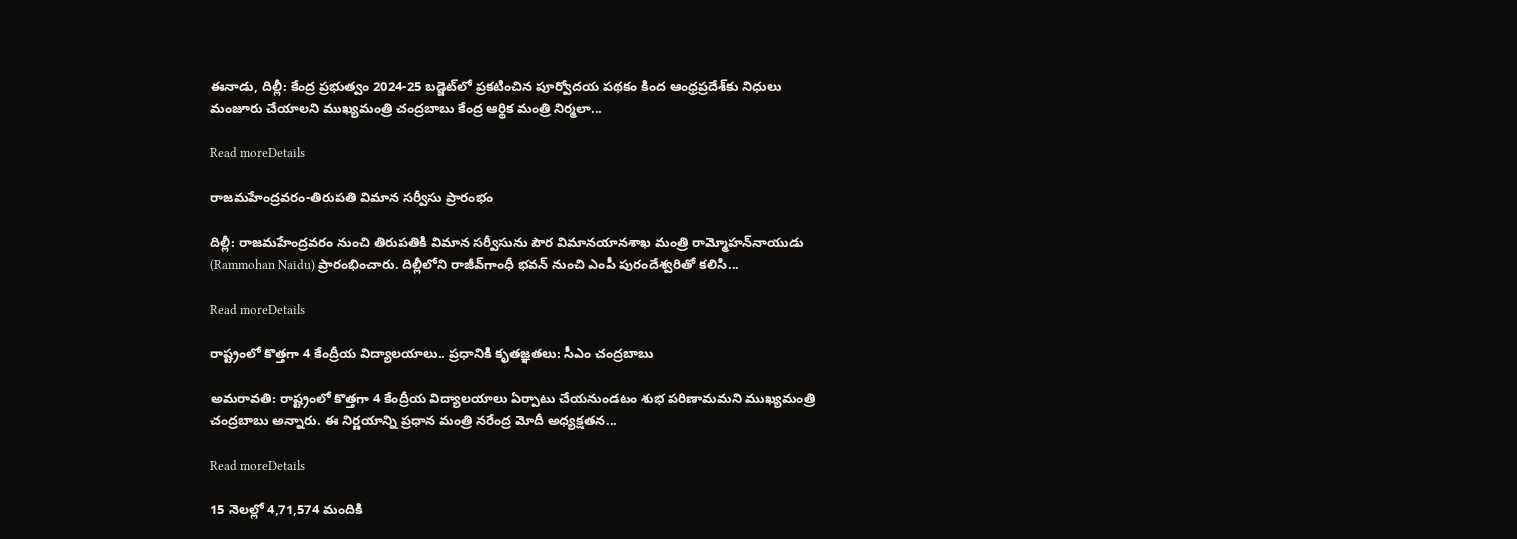ఈనాడు, దిల్లీ: కేంద్ర ప్రభుత్వం 2024-25 బడ్జెట్‌లో ప్రకటించిన పూర్వోదయ పథకం కింద ఆంధ్రప్రదేశ్‌కు నిధులు మంజూరు చేయాలని ముఖ్యమంత్రి చంద్రబాబు కేంద్ర ఆర్థిక మంత్రి నిర్మలా...

Read moreDetails

రాజమహేంద్రవరం-తిరుపతి విమాన సర్వీసు ప్రారంభం

దిల్లీ: రాజమహేంద్రవరం నుంచి తిరుపతికి విమాన సర్వీసును పౌర విమానయానశాఖ మంత్రి రామ్మోహన్‌నాయుడు (Rammohan Naidu) ప్రారంభించారు. దిల్లీలోని రాజీవ్‌గాంధీ భవన్‌ నుంచి ఎంపీ పురందేశ్వరితో కలిసి...

Read moreDetails

రాష్ట్రంలో కొత్తగా 4 కేంద్రీయ విద్యాలయాలు.. ప్రధానికి కృతజ్ఞతలు: సీఎం చంద్రబాబు

అమరావతి: రాష్ట్రంలో కొత్తగా 4 కేంద్రీయ విద్యాలయాలు ఏర్పాటు చేయనుండటం శుభ పరిణామమని ముఖ్యమంత్రి చంద్రబాబు అన్నారు. ఈ నిర్ణయాన్ని ప్రధాన మంత్రి నరేంద్ర మోదీ అధ్యక్షతన...

Read moreDetails

15 నెలల్లో 4,71,574 మందికి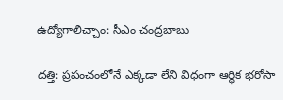ఉద్యోగాలిచ్చాం: సీఎం చంద్రబాబు

దత్తి: ప్రపంచంలోనే ఎక్కడా లేని విధంగా ఆర్థిక భరోసా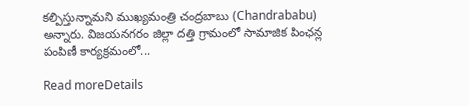కల్పిస్తున్నామని ముఖ్యమంత్రి చంద్రబాబు (Chandrababu) అన్నారు. విజయనగరం జిల్లా దత్తి గ్రామంలో సామాజిక పింఛన్ల పంపిణీ కార్యక్రమంలో...

Read moreDetails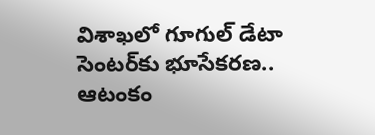విశాఖలో గూగుల్ డేటా సెంటర్‌కు భూసేకరణ.. ఆటంకం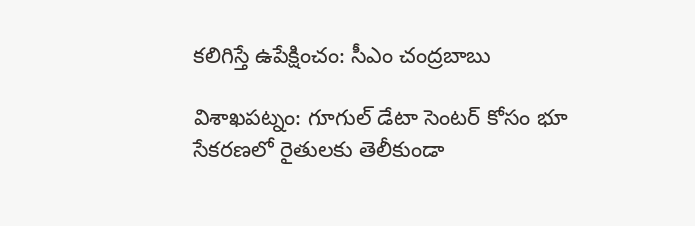కలిగిస్తే ఉపేక్షించం: సీఎం చంద్రబాబు

విశాఖపట్నం: గూగుల్ డేటా సెంటర్ కోసం భూ సేకరణలో రైతులకు తెలీకుండా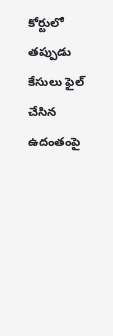కోర్టులో తప్పుడు కేసులు ఫైల్ చేసిన ఉదంతంపై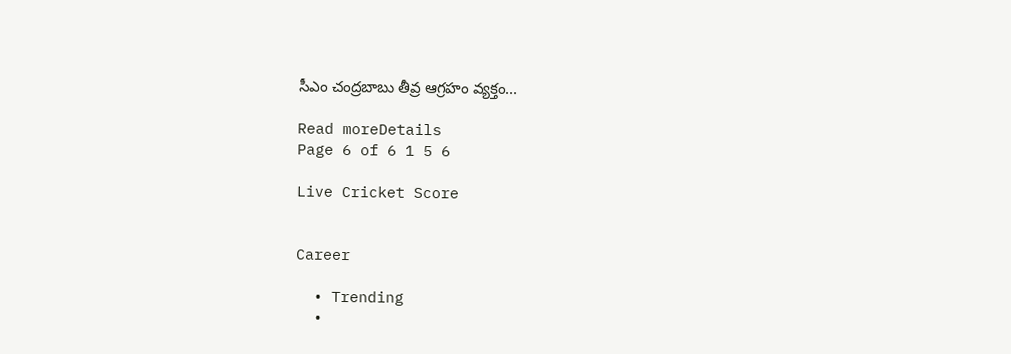సీఎం చంద్రబాబు తీవ్ర ఆగ్రహం వ్యక్తం...

Read moreDetails
Page 6 of 6 1 5 6

Live Cricket Score


Career

  • Trending
  •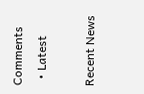Comments
  • Latest

Recent News